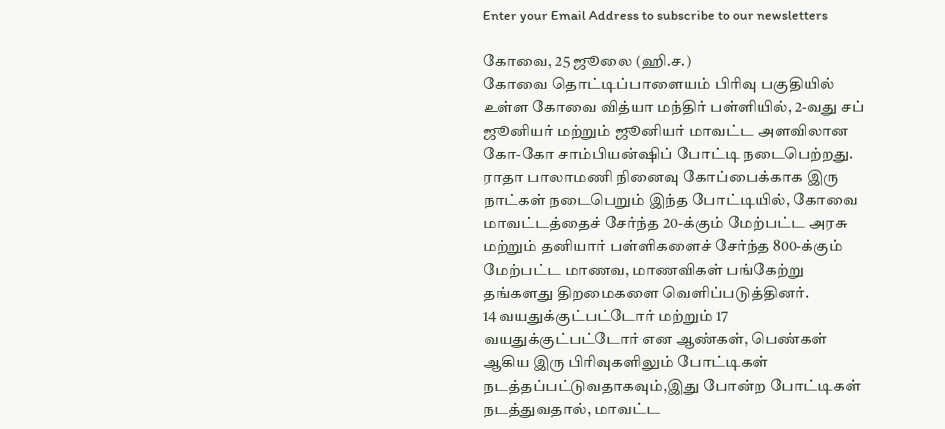Enter your Email Address to subscribe to our newsletters

கோவை, 25 ஜூலை (ஹி.ச.)
கோவை தொட்டிப்பாளையம் பிரிவு பகுதியில் உள்ள கோவை வித்யா மந்திர் பள்ளியில், 2-வது சப் ஜூனியர் மற்றும் ஜூனியர் மாவட்ட அளவிலான கோ-கோ சாம்பியன்ஷிப் போட்டி நடைபெற்றது.
ராதா பாலாமணி நினைவு கோப்பைக்காக இரு நாட்கள் நடைபெறும் இந்த போட்டியில், கோவை மாவட்டத்தைச் சேர்ந்த 20-க்கும் மேற்பட்ட அரசு மற்றும் தனியார் பள்ளிகளைச் சேர்ந்த 800-க்கும் மேற்பட்ட மாணவ, மாணவிகள் பங்கேற்று தங்களது திறமைகளை வெளிப்படுத்தினர்.
14 வயதுக்குட்பட்டோர் மற்றும் 17 வயதுக்குட்பட்டோர் என ஆண்கள், பெண்கள் ஆகிய இரு பிரிவுகளிலும் போட்டிகள் நடத்தப்பட்டுவதாகவும்,இது போன்ற போட்டிகள் நடத்துவதால், மாவட்ட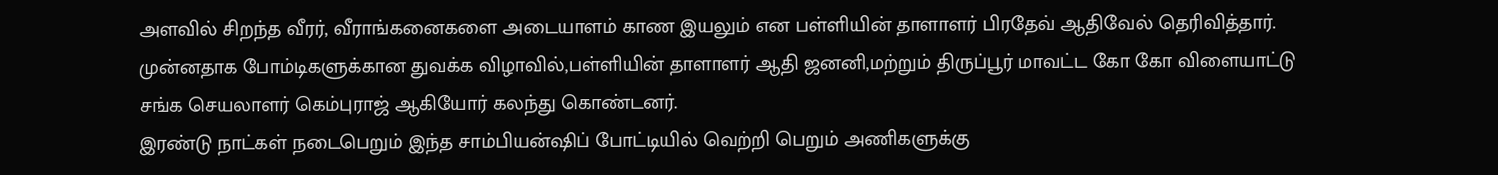அளவில் சிறந்த வீரர், வீராங்கனைகளை அடையாளம் காண இயலும் என பள்ளியின் தாளாளர் பிரதேவ் ஆதிவேல் தெரிவித்தார்.
முன்னதாக போம்டிகளுக்கான துவக்க விழாவில்,பள்ளியின் தாளாளர் ஆதி ஜனனி,மற்றும் திருப்பூர் மாவட்ட கோ கோ விளையாட்டு சங்க செயலாளர் கெம்புராஜ் ஆகியோர் கலந்து கொண்டனர்.
இரண்டு நாட்கள் நடைபெறும் இந்த சாம்பியன்ஷிப் போட்டியில் வெற்றி பெறும் அணிகளுக்கு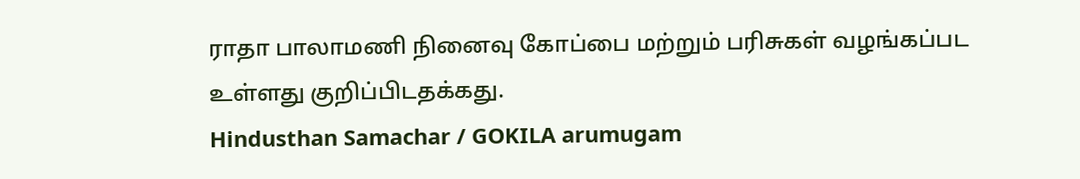ராதா பாலாமணி நினைவு கோப்பை மற்றும் பரிசுகள் வழங்கப்பட உள்ளது குறிப்பிடதக்கது.
Hindusthan Samachar / GOKILA arumugam